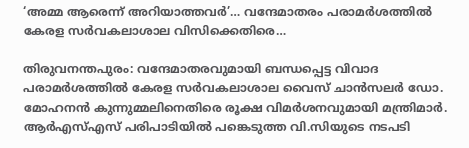‘അമ്മ ആരെന്ന് അറിയാത്തവർ’… വന്ദേമാതരം പരാമർശത്തിൽ കേരള സർവകലാശാല വിസിക്കെതിരെ…

തിരുവനന്തപുരം: വന്ദേമാതരവുമായി ബന്ധപ്പെട്ട വിവാദ പരാമർശത്തിൽ കേരള സർവകലാശാല വൈസ് ചാൻസലർ ഡോ. മോഹനൻ കുന്നുമ്മലിനെതിരെ രൂക്ഷ വിമർശനവുമായി മന്ത്രിമാർ. ആർഎസ്എസ് പരിപാടിയിൽ പങ്കെടുത്ത വി.സിയുടെ നടപടി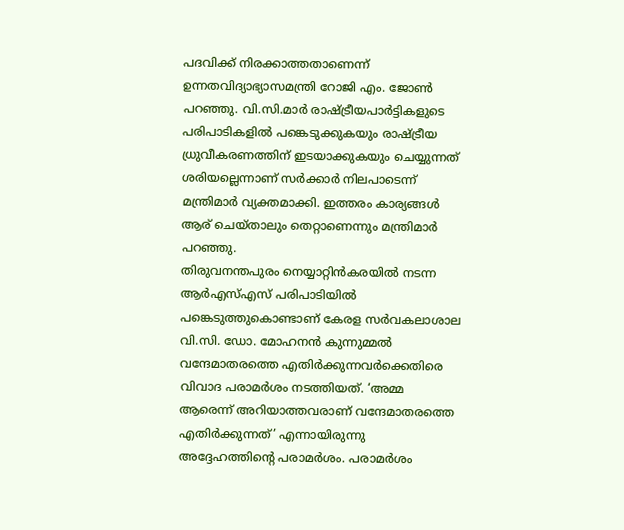പദവിക്ക് നിരക്കാത്തതാണെന്ന് ഉന്നതവിദ്യാഭ്യാസമന്ത്രി റോജി എം. ജോൺ പറഞ്ഞു. വി.സി.മാർ രാഷ്ട്രീയപാർട്ടികളുടെ പരിപാടികളിൽ പങ്കെടുക്കുകയും രാഷ്ട്രീയ ധ്രുവീകരണത്തിന് ഇടയാക്കുകയും ചെയ്യുന്നത് ശരിയല്ലെന്നാണ് സർക്കാർ നിലപാടെന്ന് മന്ത്രിമാർ വ്യക്തമാക്കി. ഇത്തരം കാര്യങ്ങൾ ആര് ചെയ്താലും തെറ്റാണെന്നും മന്ത്രിമാർ പറഞ്ഞു.
തിരുവനന്തപുരം നെയ്യാറ്റിൻകരയിൽ നടന്ന ആർഎസ്എസ് പരിപാടിയിൽ പങ്കെടുത്തുകൊണ്ടാണ് കേരള സർവകലാശാല വി.സി. ഡോ. മോഹനൻ കുന്നുമ്മൽ വന്ദേമാതരത്തെ എതിർക്കുന്നവർക്കെതിരെ വിവാദ പരാമർശം നടത്തിയത്. ‘അമ്മ ആരെന്ന് അറിയാത്തവരാണ് വന്ദേമാതരത്തെ എതിർക്കുന്നത്’ എന്നായിരുന്നു അദ്ദേഹത്തിന്റെ പരാമർശം. പരാമർശം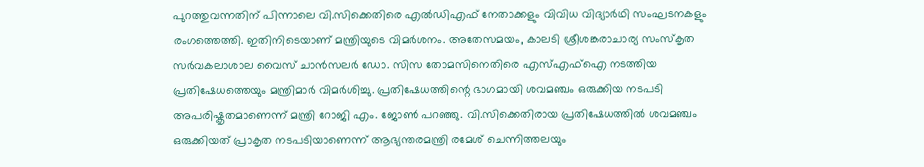പുറത്തുവന്നതിന് പിന്നാലെ വി.സിക്കെതിരെ എൽഡിഎഫ് നേതാക്കളും വിവിധ വിദ്യാർഥി സംഘടനകളും രംഗത്തെത്തി. ഇതിനിടെയാണ് മന്ത്രിയുടെ വിമർശനം. അതേസമയം, കാലടി ശ്രീശങ്കരാചാര്യ സംസ്കൃത സർവകലാശാല വൈസ് ചാൻസലർ ഡോ. സിസ തോമസിനെതിരെ എസ്എഫ്ഐ നടത്തിയ പ്രതിഷേധത്തെയും മന്ത്രിമാർ വിമർശിച്ചു. പ്രതിഷേധത്തിന്റെ ഭാഗമായി ശവമഞ്ചം ഒരുക്കിയ നടപടി അപരിഷ്കൃതമാണെന്ന് മന്ത്രി റോജി എം. ജോൺ പറഞ്ഞു. വി.സിക്കെതിരായ പ്രതിഷേധത്തിൽ ശവമഞ്ചം ഒരുക്കിയത് പ്രാകൃത നടപടിയാണെന്ന് ആഭ്യന്തരമന്ത്രി രമേശ് ചെന്നിത്തലയും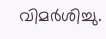വിമർശിച്ചു.